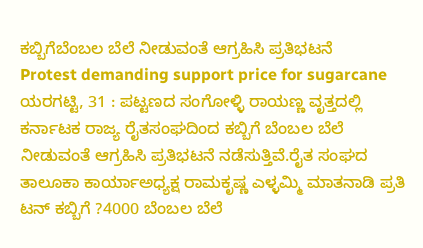ಕಬ್ಬಿಗೆಬೆಂಬಲ ಬೆಲೆ ನೀಡುವಂತೆ ಆಗ್ರಹಿಸಿ ಪ್ರತಿಭಟನೆ
Protest demanding support price for sugarcane
ಯರಗಟ್ಟಿ, 31 : ಪಟ್ಟಣದ ಸಂಗೋಳ್ಳಿ ರಾಯಣ್ಣ ವೃತ್ತದಲ್ಲಿ ಕರ್ನಾಟಕ ರಾಜ್ಯ ರೈತಸಂಘದಿಂದ ಕಬ್ಬಿಗೆ ಬೆಂಬಲ ಬೆಲೆ ನೀಡುವಂತೆ ಆಗ್ರಹಿಸಿ ಪ್ರತಿಭಟನೆ ನಡೆಸುತ್ತಿವೆ.ರೈತ ಸಂಘದ ತಾಲೂಕಾ ಕಾರ್ಯಾಅಧ್ಯಕ್ಷ ರಾಮಕೃಷ್ಣ ಎಳ್ಳಮ್ಮಿ ಮಾತನಾಡಿ ಪ್ರತಿ ಟನ್ ಕಬ್ಬಿಗೆ ?4000 ಬೆಂಬಲ ಬೆಲೆ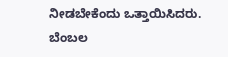ನೀಡಬೇಕೆಂದು ಒತ್ತಾಯಿಸಿದರು.
ಬೆಂಬಲ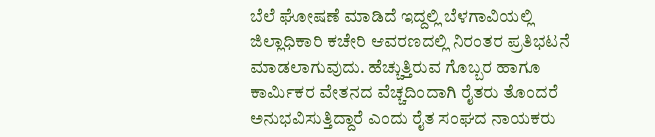ಬೆಲೆ ಘೋಷಣೆ ಮಾಡಿದೆ ಇದ್ದಲ್ಲಿ ಬೆಳಗಾವಿಯಲ್ಲಿ ಜಿಲ್ಲಾಧಿಕಾರಿ ಕಚೇರಿ ಆವರಣದಲ್ಲಿ ನಿರಂತರ ಪ್ರತಿಭಟನೆ ಮಾಡಲಾಗುವುದು. ಹೆಚ್ಚುತ್ತಿರುವ ಗೊಬ್ಬರ ಹಾಗೂ ಕಾರ್ಮಿಕರ ವೇತನದ ವೆಚ್ಚದಿಂದಾಗಿ ರೈತರು ತೊಂದರೆ ಅನುಭವಿಸುತ್ತಿದ್ದಾರೆ ಎಂದು ರೈತ ಸಂಘದ ನಾಯಕರು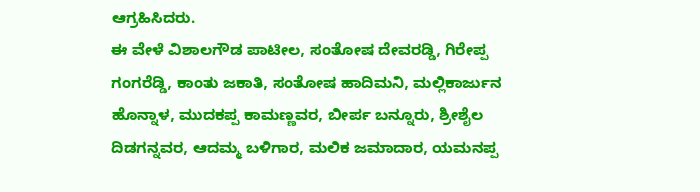ಆಗ್ರಹಿಸಿದರು.
ಈ ವೇಳೆ ವಿಶಾಲಗೌಡ ಪಾಟೀಲ, ಸಂತೋಷ ದೇವರಡ್ಡಿ, ಗಿರೇಪ್ಪ ಗಂಗರೆಡ್ಡಿ, ಕಾಂತು ಜಕಾತಿ, ಸಂತೋಷ ಹಾದಿಮನಿ, ಮಲ್ಲಿಕಾರ್ಜುನ ಹೊನ್ನಾಳ, ಮುದಕಪ್ಪ ಕಾಮಣ್ಣವರ, ಬೀರ್ಪ ಬನ್ನೂರು, ಶ್ರೀಶೈಲ ದಿಡಗನ್ನವರ, ಆದಮ್ಮ ಬಳಿಗಾರ, ಮಲಿಕ ಜಮಾದಾರ, ಯಮನಪ್ಪ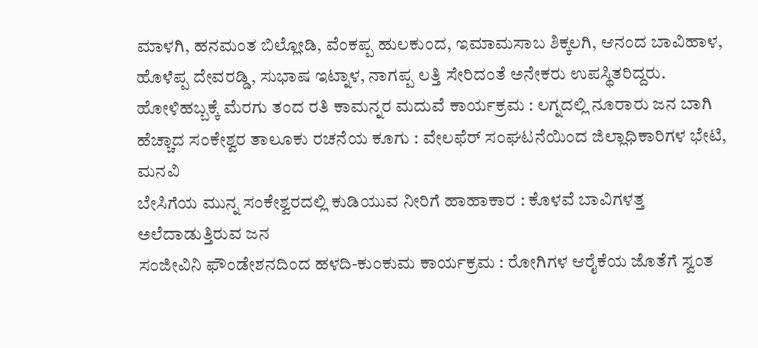ಮಾಳಗಿ, ಹನಮಂತ ಬಿಲ್ಲೋಡಿ, ವೆಂಕಪ್ಪ ಹುಲಕುಂದ, ಇಮಾಮಸಾಬ ಶಿಕ್ಕಲಗಿ, ಆನಂದ ಬಾವಿಹಾಳ, ಹೊಳೆಪ್ಪ ದೇವರಡ್ಡಿ, ಸುಭಾಷ ಇಟ್ನಾಳ, ನಾಗಪ್ಪ ಲತ್ತಿ ಸೇರಿದಂತೆ ಅನೇಕರು ಉಪಸ್ಥಿತರಿದ್ದರು.
ಹೋಳಿಹಬ್ಬಕ್ಕೆ ಮೆರಗು ತಂದ ರತಿ ಕಾಮನ್ನರ ಮದುವೆ ಕಾರ್ಯಕ್ರಮ : ಲಗ್ನದಲ್ಲಿ ನೂರಾರು ಜನ ಬಾಗಿ
ಹೆಚ್ಚಾದ ಸಂಕೇಶ್ವರ ತಾಲೂಕು ರಚನೆಯ ಕೂಗು : ವೇಲಫೆರ್ ಸಂಘಟನೆಯಿಂದ ಜಿಲ್ಲಾಧಿಕಾರಿಗಳ ಭೇಟಿ, ಮನವಿ
ಬೇಸಿಗೆಯ ಮುನ್ನ ಸಂಕೇಶ್ವರದಲ್ಲಿ ಕುಡಿಯುವ ನೀರಿಗೆ ಹಾಹಾಕಾರ : ಕೊಳವೆ ಬಾವಿಗಳತ್ತ ಅಲೆದಾಡುತ್ತಿರುವ ಜನ
ಸಂಜೀವಿನಿ ಫೌಂಡೇಶನದಿಂದ ಹಳದಿ-ಕುಂಕುಮ ಕಾರ್ಯಕ್ರಮ : ರೋಗಿಗಳ ಆರೈಕೆಯ ಜೊತೆಗೆ ಸ್ವಂತ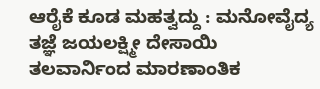ಆರೈಕೆ ಕೂಡ ಮಹತ್ವದ್ದು : ಮನೋವೈದ್ಯ ತಜ್ಞೆ ಜಯಲಕ್ಷ್ಮೀ ದೇಸಾಯಿ
ತಲವಾರ್ನಿಂದ ಮಾರಣಾಂತಿಕ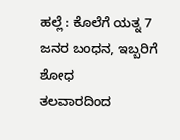ಹಲ್ಲೆ : ಕೊಲೆಗೆ ಯತ್ನ 7 ಜನರ ಬಂಧನ, ಇಬ್ಬರಿಗೆ ಶೋಧ
ತಲವಾರದಿಂದ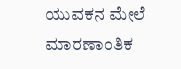ಯುವಕನ ಮೇಲೆ ಮಾರಣಾಂತಿಕ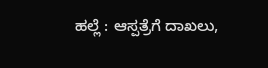ಹಲ್ಲೆ : ಆಸ್ಪತ್ರೆಗೆ ದಾಖಲು,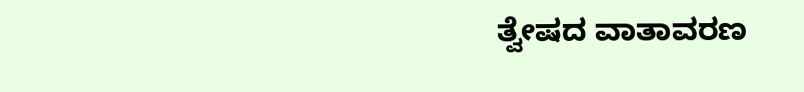ತ್ವೇಷದ ವಾತಾವರಣ